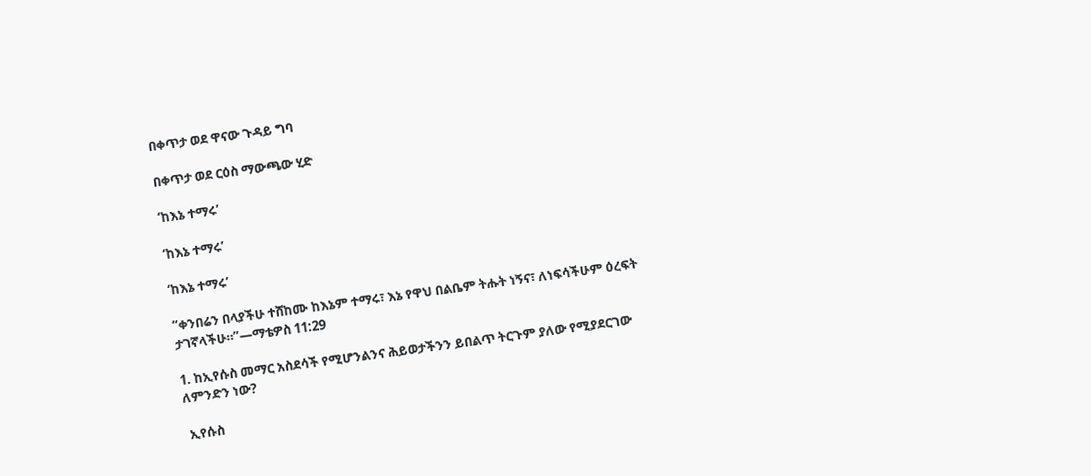በቀጥታ ወደ ዋናው ጉዳይ ግባ

በቀጥታ ወደ ርዕስ ማውጫው ሂድ

‘ከእኔ ተማሩ’

‘ከእኔ ተማሩ’

‘ከእኔ ተማሩ’

“ቀንበሬን በላያችሁ ተሸከሙ ከእኔም ተማሩ፣ እኔ የዋህ በልቤም ትሑት ነኝና፣ ለነፍሳችሁም ዕረፍት ታገኛላችሁ።”—ማቴዎስ 11:29

1. ከኢየሱስ መማር አስደሳች የሚሆንልንና ሕይወታችንን ይበልጥ ትርጉም ያለው የሚያደርገው ለምንድን ነው?

 ኢየሱስ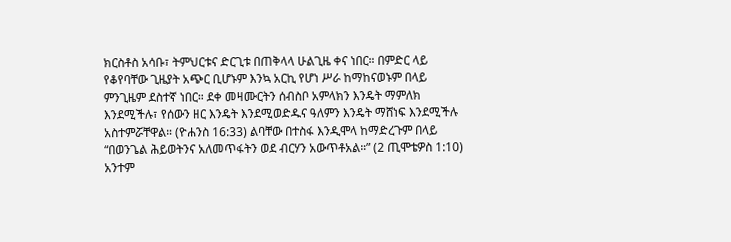ክርስቶስ አሳቡ፣ ትምህርቱና ድርጊቱ በጠቅላላ ሁልጊዜ ቀና ነበር። በምድር ላይ የቆየባቸው ጊዜያት አጭር ቢሆኑም እንኳ አርኪ የሆነ ሥራ ከማከናወኑም በላይ ምንጊዜም ደስተኛ ነበር። ደቀ መዛሙርትን ሰብስቦ አምላክን እንዴት ማምለክ እንደሚችሉ፣ የሰውን ዘር እንዴት እንደሚወድዱና ዓለምን እንዴት ማሸነፍ እንደሚችሉ አስተምሯቸዋል። (ዮሐንስ 16:33) ልባቸው በተስፋ እንዲሞላ ከማድረጉም በላይ “በወንጌል ሕይወትንና አለመጥፋትን ወደ ብርሃን አውጥቶአል።” (2 ጢሞቴዎስ 1:10) አንተም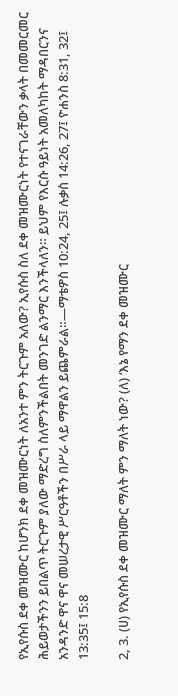የኢየሱስ ደቀ መዝሙር ከሆንክ ደቀ መዝሙርነት ለአንተ ምን ትርጉም አለው? ኢየሱስ ስለ ደቀ መዝሙርነት የተናገራቸውን ቃላት በመመርመር ሕይወታችንን ይበልጥ ትርጉም ያለው ማድረግ ስለምንችልበት መንገድ ልንማር እንችላለን። ይህም የእርሱ ዓይነት አመለካከት ማዳበርንና አንዳንድ ዋና ዋና መሠረታዊ ሥርዓቶችን በሥራ ላይ ማዋልን ይጨምራል።—ማቴዎስ 10:24, 25፤ ሉቃስ 14:26, 27፤ ዮሐንስ 8:31, 32፤ 13:35፤ 15:8

2, 3. (ሀ) የኢየሱስ ደቀ መዝሙር ማለት ምን ማለት ነው? (ለ) ‘እኔ የማን ደቀ መዝሙር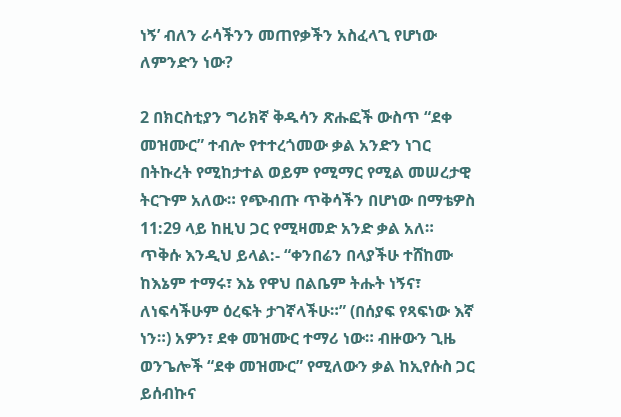ነኝ’ ብለን ራሳችንን መጠየቃችን አስፈላጊ የሆነው ለምንድን ነው?

2 በክርስቲያን ግሪክኛ ቅዱሳን ጽሑፎች ውስጥ “ደቀ መዝሙር” ተብሎ የተተረጎመው ቃል አንድን ነገር በትኩረት የሚከታተል ወይም የሚማር የሚል መሠረታዊ ትርጉም አለው። የጭብጡ ጥቅሳችን በሆነው በማቴዎስ 11:29 ላይ ከዚህ ጋር የሚዛመድ አንድ ቃል አለ። ጥቅሱ እንዲህ ይላል:- “ቀንበሬን በላያችሁ ተሸከሙ ከእኔም ተማሩ፣ እኔ የዋህ በልቤም ትሑት ነኝና፣ ለነፍሳችሁም ዕረፍት ታገኛላችሁ።” (በሰያፍ የጻፍነው እኛ ነን።) አዎን፣ ደቀ መዝሙር ተማሪ ነው። ብዙውን ጊዜ ወንጌሎች “ደቀ መዝሙር” የሚለውን ቃል ከኢየሱስ ጋር ይሰብኩና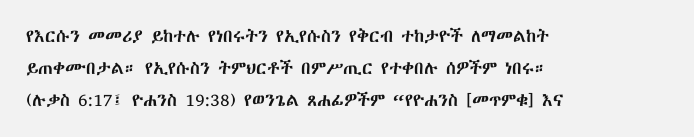የእርሱን መመሪያ ይከተሉ የነበሩትን የኢየሱስን የቅርብ ተከታዮች ለማመልከት ይጠቀሙበታል። የኢየሱስን ትምህርቶች በምሥጢር የተቀበሉ ሰዎችም ነበሩ። (ሉቃስ 6:17፤ ዮሐንስ 19:38) የወንጌል ጸሐፊዎችም “የዮሐንስ [መጥምቁ] እና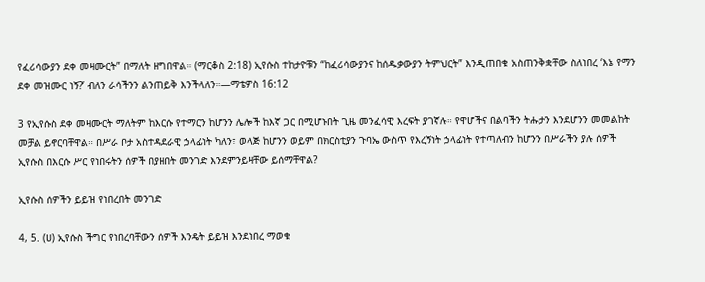የፈሪሳውያን ደቀ መዛሙርት” በማለት ዘግበዋል። (ማርቆስ 2:18) ኢየሱስ ተከታዮቹን “ከፈሪሳውያንና ከሰዱቃውያን ትምህርት” እንዲጠበቁ አስጠንቅቋቸው ስለነበረ ‘እኔ የማን ደቀ መዝሙር ነኝ?’ ብለን ራሳችንን ልንጠይቅ እንችላለን።—ማቴዎስ 16:12

3 የኢየሱስ ደቀ መዛሙርት ማለትም ከእርሱ የተማርን ከሆንን ሌሎች ከእኛ ጋር በሚሆኑበት ጊዜ መንፈሳዊ እረፍት ያገኛሉ። የዋሆችና በልባችን ትሑታን እንደሆንን መመልከት መቻል ይኖርባቸዋል። በሥራ ቦታ አስተዳደራዊ ኃላፊነት ካለን፣ ወላጅ ከሆንን ወይም በክርስቲያን ጉባኤ ውስጥ የእረኝነት ኃላፊነት የተጣለብን ከሆንን በሥራችን ያሉ ሰዎች ኢየሱስ በእርሱ ሥር የነበሩትን ሰዎች በያዘበት መንገድ እንደምንይዛቸው ይሰማቸዋል?

ኢየሱስ ሰዎችን ይይዝ የነበረበት መንገድ

4, 5. (ሀ) ኢየሱስ ችግር የነበረባቸውን ሰዎች እንዴት ይይዝ እንደነበረ ማወቁ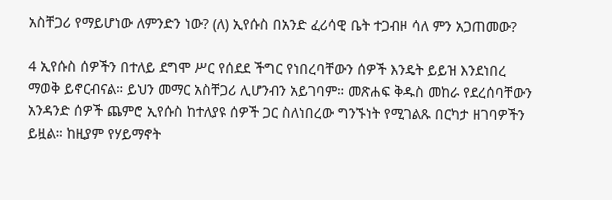አስቸጋሪ የማይሆነው ለምንድን ነው? (ለ) ኢየሱስ በአንድ ፈሪሳዊ ቤት ተጋብዞ ሳለ ምን አጋጠመው?

4 ኢየሱስ ሰዎችን በተለይ ደግሞ ሥር የሰደደ ችግር የነበረባቸውን ሰዎች እንዴት ይይዝ እንደነበረ ማወቅ ይኖርብናል። ይህን መማር አስቸጋሪ ሊሆንብን አይገባም። መጽሐፍ ቅዱስ መከራ የደረሰባቸውን አንዳንድ ሰዎች ጨምሮ ኢየሱስ ከተለያዩ ሰዎች ጋር ስለነበረው ግንኙነት የሚገልጹ በርካታ ዘገባዎችን ይዟል። ከዚያም የሃይማኖት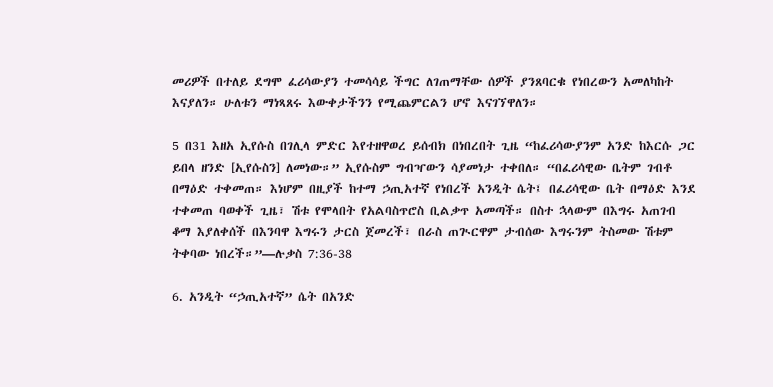መሪዎች በተለይ ደግሞ ፈሪሳውያን ተመሳሳይ ችግር ለገጠማቸው ሰዎች ያንጸባርቁ የነበረውን አመለካከት እናያለን። ሁለቱን ማነጻጸሩ እውቀታችንን የሚጨምርልን ሆኖ እናገኘዋለን።

5 በ31 እዘአ ኢየሱስ በገሊላ ምድር እየተዘዋወረ ይሰብክ በነበረበት ጊዜ “ከፈሪሳውያንም አንድ ከእርሱ ጋር ይበላ ዘንድ [ኢየሱስን] ለመነው።” ኢየሱስም ግብዣውን ሳያመነታ ተቀበለ። “በፈሪሳዊው ቤትም ገብቶ በማዕድ ተቀመጠ። እነሆም በዚያች ከተማ ኃጢአተኛ የነበረች አንዲት ሴት፤ በፈሪሳዊው ቤት በማዕድ እንደ ተቀመጠ ባወቀች ጊዜ፣ ሽቱ የሞላበት የአልባስጥሮስ ቢልቃጥ አመጣች። በስተ ኋላውም በእግሩ አጠገብ ቆማ እያለቀሰች በእንባዋ እግሩን ታርስ ጀመረች፣ በራስ ጠጒርዋም ታብሰው እግሩንም ትስመው ሽቱም ትቀባው ነበረች።”—ሉቃስ 7:36-38

6. አንዲት “ኃጢአተኛ” ሴት በአንድ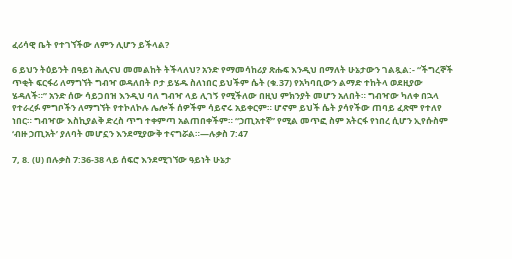ፈሪሳዊ ቤት የተገኘችው ለምን ሊሆን ይችላል?

6 ይህን ትዕይንት በዓይነ ሕሊናህ መመልከት ትችላለህ? አንድ የማመሳከሪያ ጽሑፍ እንዲህ በማለት ሁኔታውን ገልጿል:- “ችግረኞች ጥቂት ፍርፋሪ ለማግኘት ግብዣ ወዳለበት ቦታ ይሄዱ ስለነበር ይህችም ሴት (ቁ.37) የአካባቢውን ልማድ ተከትላ ወደዚያው ሄዳለች።” አንድ ሰው ሳይጋበዝ እንዲህ ባለ ግብዣ ላይ ሊገኝ የሚችለው በዚህ ምክንያት መሆን አለበት። ግብዣው ካለቀ በኋላ የተራረፉ ምግቦችን ለማግኘት የተኮለኮሉ ሌሎች ሰዎችም ሳይኖሩ አይቀርም። ሆኖም ይህች ሴት ያሳየችው ጠባይ ፈጽሞ የተለየ ነበር። ግብዣው እስኪያልቅ ድረስ ጥግ ተቀምጣ አልጠበቀችም። “ኃጢአተኛ” የሚል መጥፎ ስም አትርፋ የነበረ ሲሆን ኢየሱስም ‘ብዙ ኃጢአት’ ያለባት መሆኗን እንደሚያውቅ ተናግሯል።—ሉቃስ 7:47

7, 8. (ሀ) በሉቃስ 7:36-38 ላይ ሰፍሮ እንደሚገኘው ዓይነት ሁኔታ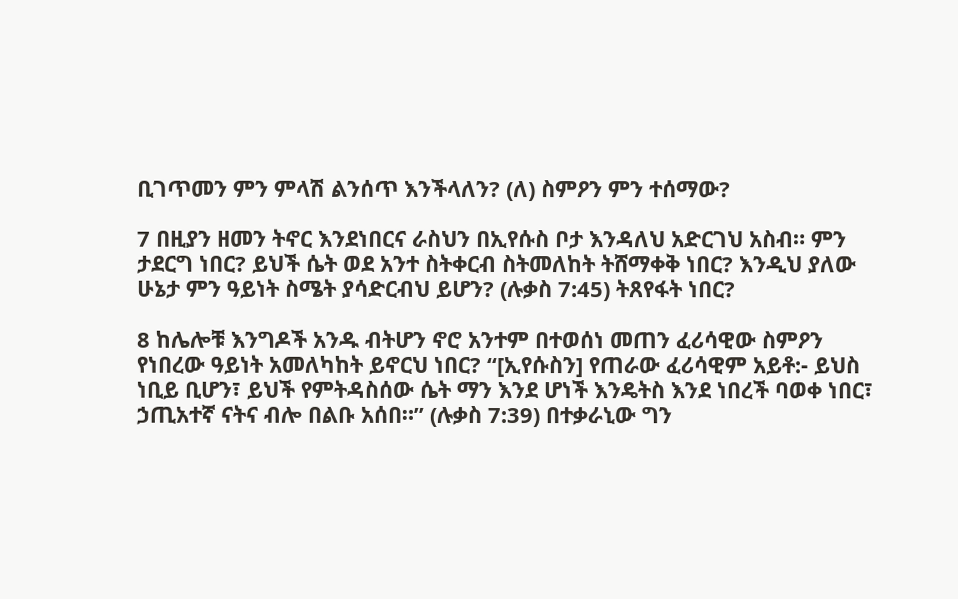ቢገጥመን ምን ምላሽ ልንሰጥ እንችላለን? (ለ) ስምዖን ምን ተሰማው?

7 በዚያን ዘመን ትኖር እንደነበርና ራስህን በኢየሱስ ቦታ እንዳለህ አድርገህ አስብ። ምን ታደርግ ነበር? ይህች ሴት ወደ አንተ ስትቀርብ ስትመለከት ትሸማቀቅ ነበር? እንዲህ ያለው ሁኔታ ምን ዓይነት ስሜት ያሳድርብህ ይሆን? (ሉቃስ 7:45) ትጸየፋት ነበር?

8 ከሌሎቹ እንግዶች አንዱ ብትሆን ኖሮ አንተም በተወሰነ መጠን ፈሪሳዊው ስምዖን የነበረው ዓይነት አመለካከት ይኖርህ ነበር? “[ኢየሱስን] የጠራው ፈሪሳዊም አይቶ:- ይህስ ነቢይ ቢሆን፣ ይህች የምትዳስሰው ሴት ማን እንደ ሆነች እንዴትስ እንደ ነበረች ባወቀ ነበር፣ ኃጢአተኛ ናትና ብሎ በልቡ አሰበ።” (ሉቃስ 7:39) በተቃራኒው ግን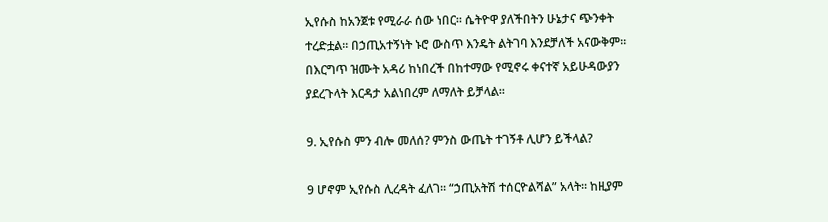ኢየሱስ ከአንጀቱ የሚራራ ሰው ነበር። ሴትዮዋ ያለችበትን ሁኔታና ጭንቀት ተረድቷል። በኃጢአተኝነት ኑሮ ውስጥ እንዴት ልትገባ እንደቻለች አናውቅም። በእርግጥ ዝሙት አዳሪ ከነበረች በከተማው የሚኖሩ ቀናተኛ አይሁዳውያን ያደረጉላት እርዳታ አልነበረም ለማለት ይቻላል።

9. ኢየሱስ ምን ብሎ መለሰ? ምንስ ውጤት ተገኝቶ ሊሆን ይችላል?

9 ሆኖም ኢየሱስ ሊረዳት ፈለገ። “ኃጢአትሽ ተሰርዮልሻል” አላት። ከዚያም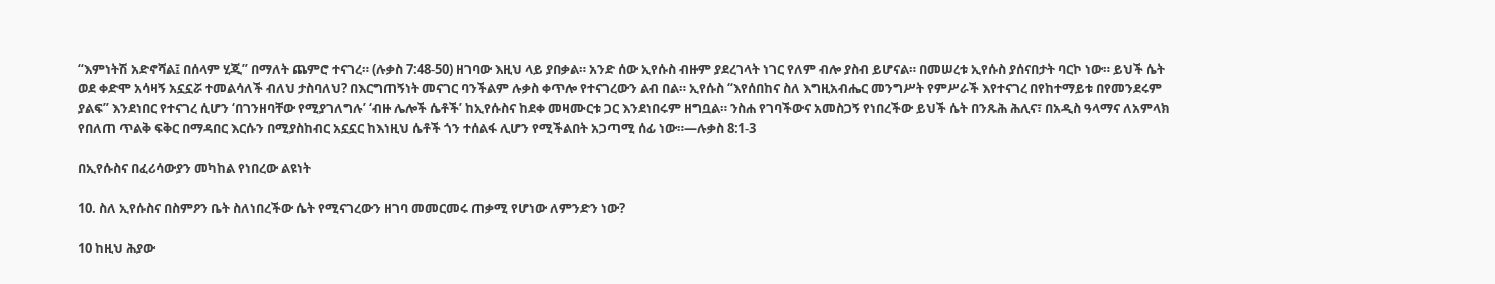“እምነትሽ አድኖሻል፤ በሰላም ሂጂ” በማለት ጨምሮ ተናገረ። (ሉቃስ 7:48-50) ዘገባው እዚህ ላይ ያበቃል። አንድ ሰው ኢየሱስ ብዙም ያደረገላት ነገር የለም ብሎ ያስብ ይሆናል። በመሠረቱ ኢየሱስ ያሰናበታት ባርኮ ነው። ይህች ሴት ወደ ቀድሞ አሳዛኝ አኗኗሯ ተመልሳለች ብለህ ታስባለህ? በእርግጠኝነት መናገር ባንችልም ሉቃስ ቀጥሎ የተናገረውን ልብ በል። ኢየሱስ “እየሰበከና ስለ እግዚአብሔር መንግሥት የምሥራች እየተናገረ በየከተማይቱ በየመንደሩም ያልፍ” እንደነበር የተናገረ ሲሆን ‘በገንዘባቸው የሚያገለግሉ’ ‘ብዙ ሌሎች ሴቶች’ ከኢየሱስና ከደቀ መዛሙርቱ ጋር እንደነበሩም ዘግቧል። ንስሐ የገባችውና አመስጋኝ የነበረችው ይህች ሴት በንጹሕ ሕሊና፣ በአዲስ ዓላማና ለአምላክ የበለጠ ጥልቅ ፍቅር በማዳበር እርሱን በሚያስከብር አኗኗር ከእነዚህ ሴቶች ጎን ተሰልፋ ሊሆን የሚችልበት አጋጣሚ ሰፊ ነው።—ሉቃስ 8:1-3

በኢየሱስና በፈሪሳውያን መካከል የነበረው ልዩነት

10. ስለ ኢየሱስና በስምዖን ቤት ስለነበረችው ሴት የሚናገረውን ዘገባ መመርመሩ ጠቃሚ የሆነው ለምንድን ነው?

10 ከዚህ ሕያው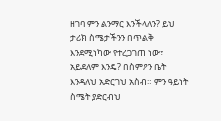ዘገባ ምን ልንማር እንችላለን? ይህ ታሪክ ስሜታችንን በጥልቅ እንደሚነካው የተረጋገጠ ነው፣ አይደለም እንዴ? በስምዖን ቤት እንዳለህ አድርገህ አስብ። ምን ዓይነት ስሜት ያድርብህ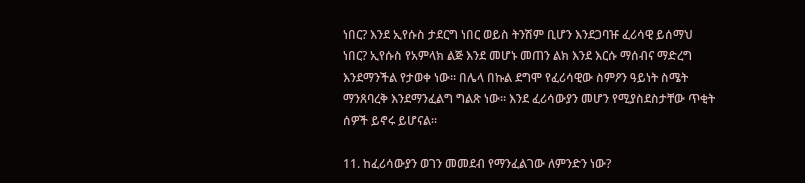ነበር? እንደ ኢየሱስ ታደርግ ነበር ወይስ ትንሽም ቢሆን እንደጋባዡ ፈሪሳዊ ይሰማህ ነበር? ኢየሱስ የአምላክ ልጅ እንደ መሆኑ መጠን ልክ እንደ እርሱ ማሰብና ማድረግ እንደማንችል የታወቀ ነው። በሌላ በኩል ደግሞ የፈሪሳዊው ስምዖን ዓይነት ስሜት ማንጸባረቅ እንደማንፈልግ ግልጽ ነው። እንደ ፈሪሳውያን መሆን የሚያስደስታቸው ጥቂት ሰዎች ይኖሩ ይሆናል።

11. ከፈሪሳውያን ወገን መመደብ የማንፈልገው ለምንድን ነው?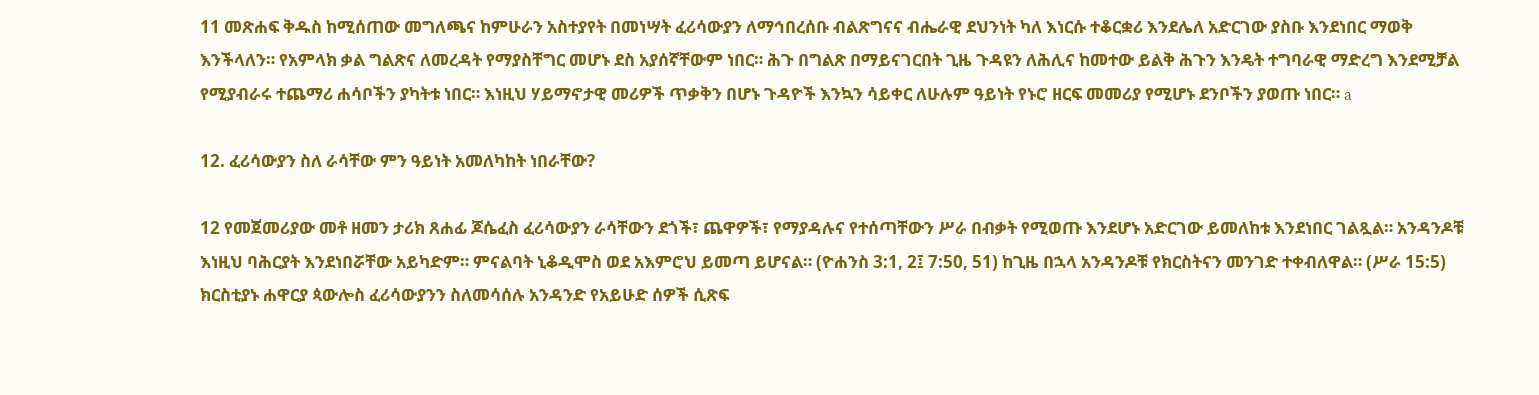11 መጽሐፍ ቅዱስ ከሚሰጠው መግለጫና ከምሁራን አስተያየት በመነሣት ፈሪሳውያን ለማኅበረሰቡ ብልጽግናና ብሔራዊ ደህንነት ካለ እነርሱ ተቆርቋሪ እንደሌለ አድርገው ያስቡ እንደነበር ማወቅ እንችላለን። የአምላክ ቃል ግልጽና ለመረዳት የማያስቸግር መሆኑ ደስ አያሰኛቸውም ነበር። ሕጉ በግልጽ በማይናገርበት ጊዜ ጉዳዩን ለሕሊና ከመተው ይልቅ ሕጉን እንዴት ተግባራዊ ማድረግ እንደሚቻል የሚያብራሩ ተጨማሪ ሐሳቦችን ያካትቱ ነበር። እነዚህ ሃይማኖታዊ መሪዎች ጥቃቅን በሆኑ ጉዳዮች እንኳን ሳይቀር ለሁሉም ዓይነት የኑሮ ዘርፍ መመሪያ የሚሆኑ ደንቦችን ያወጡ ነበር። a

12. ፈሪሳውያን ስለ ራሳቸው ምን ዓይነት አመለካከት ነበራቸው?

12 የመጀመሪያው መቶ ዘመን ታሪክ ጸሐፊ ጆሴፈስ ፈሪሳውያን ራሳቸውን ደጎች፣ ጨዋዎች፣ የማያዳሉና የተሰጣቸውን ሥራ በብቃት የሚወጡ እንደሆኑ አድርገው ይመለከቱ እንደነበር ገልጿል። አንዳንዶቹ እነዚህ ባሕርያት እንደነበሯቸው አይካድም። ምናልባት ኒቆዲሞስ ወደ አእምሮህ ይመጣ ይሆናል። (ዮሐንስ 3:1, 2፤ 7:50, 51) ከጊዜ በኋላ አንዳንዶቹ የክርስትናን መንገድ ተቀብለዋል። (ሥራ 15:5) ክርስቲያኑ ሐዋርያ ጳውሎስ ፈሪሳውያንን ስለመሳሰሉ አንዳንድ የአይሁድ ሰዎች ሲጽፍ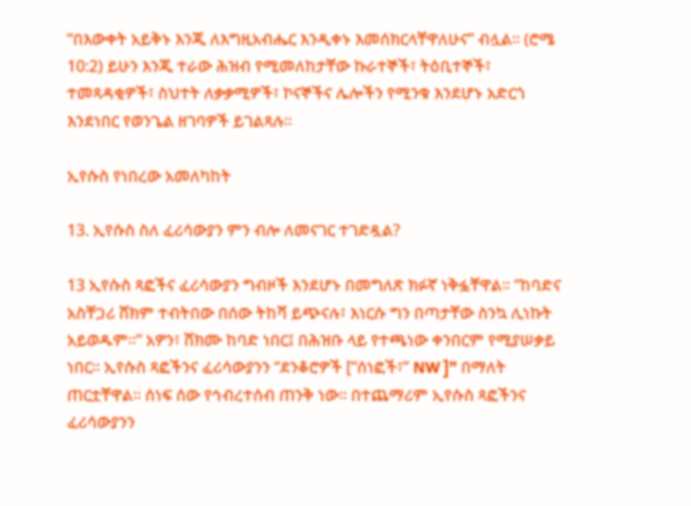“በእውቀት አይቅኑ እንጂ ለእግዚአብሔር እንዲቀኑ እመሰክርላቸዋለሁና” ብሏል። (ሮሜ 10:2) ይሁን እንጂ ተራው ሕዝብ የሚመለከታቸው ኩራተኞች፣ ትዕቢተኞች፣ ተመጻዳቂዎች፣ ስህተት ለቃቃሚዎች፣ ኮናኞችና ሌሎችን የሚንቁ እንደሆኑ አድርጎ እንደነበር የወንጌል ዘገባዎች ይገልጻሉ።

ኢየሱስ የነበረው አመለካከት

13. ኢየሱስ ስለ ፈሪሳውያን ምን ብሎ ለመናገር ተገድዷል?

13 ኢየሱስ ጻፎችና ፈሪሳውያን ግብዞች እንደሆኑ በመግለጽ ክፉኛ ነቅፏቸዋል። “ከባድና አስቸጋሪ ሸክም ተብትበው በሰው ትከሻ ይጭናሉ፣ እነርሱ ግን በጣታቸው ስንኳ ሊነኩት አይወዱም።” አዎን፣ ሸክሙ ከባድ ነበር፤ በሕዝቡ ላይ የተጫነው ቀንበርም የሚያሠቃይ ነበር። ኢየሱስ ጻፎችንና ፈሪሳውያንን “ደንቆሮዎች [“ሰነፎች፣” NW ]” በማለት ጠርቷቸዋል። ሰነፍ ሰው የኅብረተሰብ ጠንቅ ነው። በተጨማሪም ኢየሱስ ጻፎችንና ፈሪሳውያንን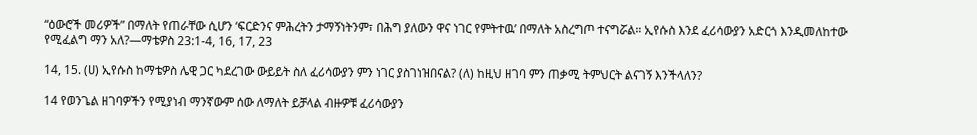“ዕውሮች መሪዎች” በማለት የጠራቸው ሲሆን ‘ፍርድንና ምሕረትን ታማኝነትንም፣ በሕግ ያለውን ዋና ነገር የምትተዉ’ በማለት አስረግጦ ተናግሯል። ኢየሱስ እንደ ፈሪሳውያን አድርጎ እንዲመለከተው የሚፈልግ ማን አለ?—ማቴዎስ 23:1-4, 16, 17, 23

14, 15. (ሀ) ኢየሱስ ከማቴዎስ ሌዊ ጋር ካደረገው ውይይት ስለ ፈሪሳውያን ምን ነገር ያስገነዝበናል? (ለ) ከዚህ ዘገባ ምን ጠቃሚ ትምህርት ልናገኝ እንችላለን?

14 የወንጌል ዘገባዎችን የሚያነብ ማንኛውም ሰው ለማለት ይቻላል ብዙዎቹ ፈሪሳውያን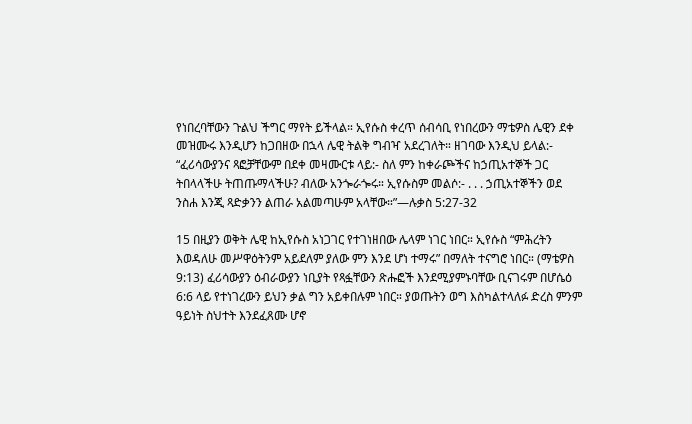የነበረባቸውን ጉልህ ችግር ማየት ይችላል። ኢየሱስ ቀረጥ ሰብሳቢ የነበረውን ማቴዎስ ሌዊን ደቀ መዝሙሩ እንዲሆን ከጋበዘው በኋላ ሌዊ ትልቅ ግብዣ አደረገለት። ዘገባው እንዲህ ይላል:- “ፈሪሳውያንና ጻፎቻቸውም በደቀ መዛሙርቱ ላይ:- ስለ ምን ከቀራጮችና ከኃጢአተኞች ጋር ትበላላችሁ ትጠጡማላችሁ? ብለው አንጐራጐሩ። ኢየሱስም መልሶ:- . . . ኃጢአተኞችን ወደ ንስሐ እንጂ ጻድቃንን ልጠራ አልመጣሁም አላቸው።”—ሉቃስ 5:27-32

15 በዚያን ወቅት ሌዊ ከኢየሱስ አነጋገር የተገነዘበው ሌላም ነገር ነበር። ኢየሱስ “ምሕረትን እወዳለሁ መሥዋዕትንም አይደለም ያለው ምን እንደ ሆነ ተማሩ” በማለት ተናግሮ ነበር። (ማቴዎስ 9:13) ፈሪሳውያን ዕብራውያን ነቢያት የጻፏቸውን ጽሑፎች እንደሚያምኑባቸው ቢናገሩም በሆሴዕ 6:6 ላይ የተነገረውን ይህን ቃል ግን አይቀበሉም ነበር። ያወጡትን ወግ እስካልተላለፉ ድረስ ምንም ዓይነት ስህተት እንደፈጸሙ ሆኖ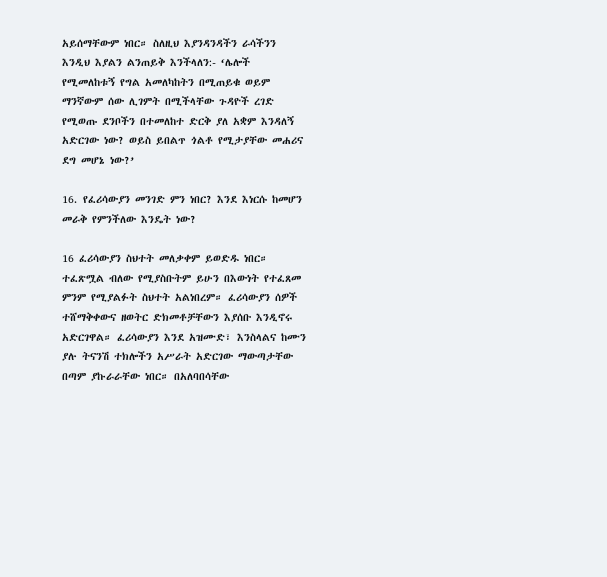አይሰማቸውም ነበር። ስለዚህ እያንዳንዳችን ራሳችንን እንዲህ እያልን ልንጠይቅ እንችላለን:- ‘ሌሎች የሚመለከቱኝ የግል አመለካከትን በሚጠይቁ ወይም ማንኛውም ሰው ሊገምት በሚችላቸው ጉዳዮች ረገድ የሚወጡ ደንቦችን በተመለከተ ድርቅ ያለ አቋም እንዳለኝ አድርገው ነው? ወይስ ይበልጥ ጎልቶ የሚታያቸው መሐሪና ደግ መሆኔ ነው?’

16. የፈሪሳውያን መንገድ ምን ነበር? እንደ እነርሱ ከመሆን መራቅ የምንችለው እንዴት ነው?

16 ፈሪሳውያን ስህተት መለቃቀም ይወድዱ ነበር። ተፈጽሟል ብለው የሚያስቡትም ይሁን በእውነት የተፈጸመ ምንም የሚያልፉት ስህተት አልነበረም። ፈሪሳውያን ሰዎች ተሸማቅቀውና ዘወትር ድክመቶቻቸውን እያሰቡ እንዲኖሩ አድርገዋል። ፈሪሳውያን እንደ አዝሙድ፣ እንስላልና ከሙን ያሉ ትናንሽ ተክሎችን አሥራት አድርገው ማውጣታቸው በጣም ያኩራራቸው ነበር። በአለባበሳቸው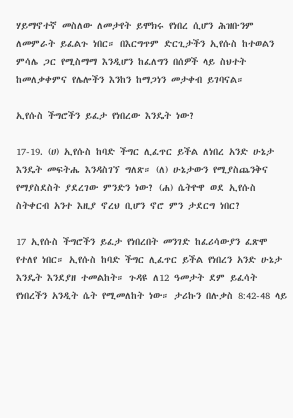ሃይማኖተኛ መስለው ለመታየት ይሞክሩ የነበረ ሲሆን ሕዝቡንም ለመምራት ይፈልጉ ነበር። በእርግጥም ድርጊታችን ኢየሱስ ከተወልን ምሳሌ ጋር የሚስማማ እንዲሆን ከፈለግን በሰዎች ላይ ስህተት ከመለቃቀምና የሌሎችን እንከን ከማጋነን መታቀብ ይገባናል።

ኢየሱስ ችግሮችን ይፈታ የነበረው እንዴት ነው?

17-19. (ሀ) ኢየሱስ ከባድ ችግር ሊፈጥር ይችል ለነበረ አንድ ሁኔታ እንዴት መፍትሔ እንዳስገኘ ግለጽ። (ለ) ሁኔታውን የሚያስጨንቅና የማያስደስት ያደረገው ምንድን ነው? (ሐ) ሴትዮዋ ወደ ኢየሱስ ስትቀርብ አንተ እዚያ ኖረህ ቢሆን ኖሮ ምን ታደርግ ነበር?

17 ኢየሱስ ችግሮችን ይፈታ የነበረበት መንገድ ከፈሪሳውያን ፈጽሞ የተለየ ነበር። ኢየሱስ ከባድ ችግር ሊፈጥር ይችል የነበረን አንድ ሁኔታ እንዴት እንደያዘ ተመልከት። ጉዳዩ ለ12 ዓመታት ደም ይፈሳት የነበረችን አንዲት ሴት የሚመለከት ነው። ታሪኩን በሉቃስ 8:42-48 ላይ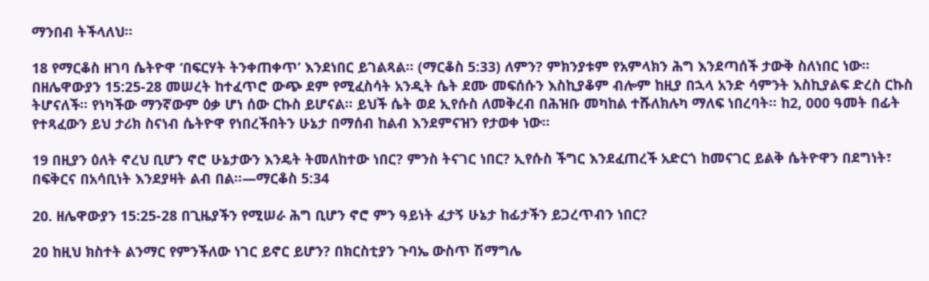ማንበብ ትችላለህ።

18 የማርቆስ ዘገባ ሴትዮዋ ‘በፍርሃት ትንቀጠቀጥ’ እንደነበር ይገልጻል። (ማርቆስ 5:33) ለምን? ምክንያቱም የአምላክን ሕግ እንደጣሰች ታውቅ ስለነበር ነው። በዘሌዋውያን 15:25-28 መሠረት ከተፈጥሮ ውጭ ደም የሚፈስሳት አንዲት ሴት ደሙ መፍሰሱን እስኪያቆም ብሎም ከዚያ በኋላ አንድ ሳምንት እስኪያልፍ ድረስ ርኩስ ትሆናለች። የነካችው ማንኛውም ዕቃ ሆነ ሰው ርኩስ ይሆናል። ይህች ሴት ወደ ኢየሱስ ለመቅረብ በሕዝቡ መካከል ተሹለክሉካ ማለፍ ነበረባት። ከ2, 000 ዓመት በፊት የተጻፈውን ይህ ታሪክ ስናነብ ሴትዮዋ የነበረችበትን ሁኔታ በማሰብ ከልብ እንደምናዝን የታወቀ ነው።

19 በዚያን ዕለት ኖረህ ቢሆን ኖሮ ሁኔታውን እንዴት ትመለከተው ነበር? ምንስ ትናገር ነበር? ኢየሱስ ችግር እንደፈጠረች አድርጎ ከመናገር ይልቅ ሴትዮዋን በደግነት፣ በፍቅርና በአሳቢነት እንደያዛት ልብ በል።—ማርቆስ 5:34

20. ዘሌዋውያን 15:25-28 በጊዜያችን የሚሠራ ሕግ ቢሆን ኖሮ ምን ዓይነት ፈታኝ ሁኔታ ከፊታችን ይጋረጥብን ነበር?

20 ከዚህ ክስተት ልንማር የምንችለው ነገር ይኖር ይሆን? በክርስቲያን ጉባኤ ውስጥ ሽማግሌ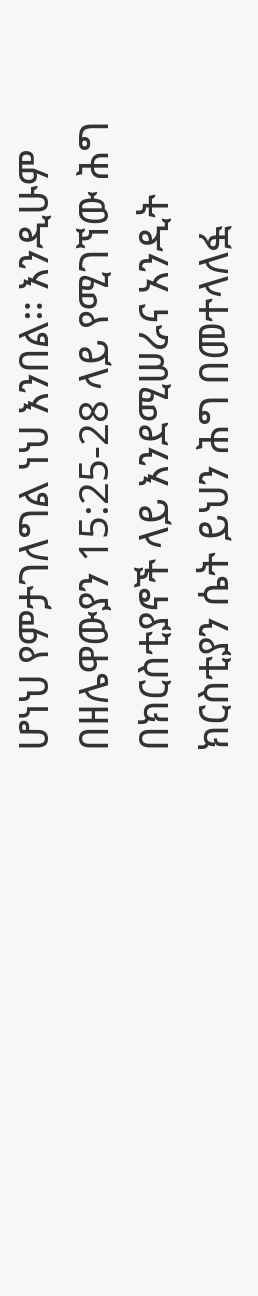ሆነህ የምታገለግል ነህ እንበል። እንዲሁም በዘሌዋውያን 15:25-28 ላይ የሚገኘው ሕግ በክርስቲያኖች ላይ እንደሚሠራና አንዲት ክርስቲያን ሴት ይህን ሕግ በመተላለፏ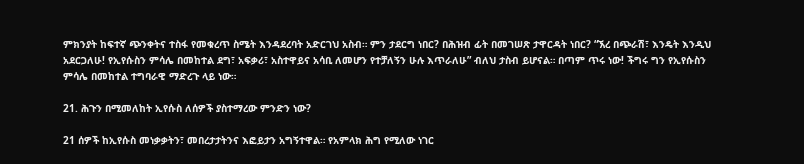ምክንያት ከፍተኛ ጭንቀትና ተስፋ የመቁረጥ ስሜት እንዳደረባት አድርገህ አስብ። ምን ታደርግ ነበር? በሕዝብ ፊት በመገሠጽ ታዋርዳት ነበር? “ኧረ በጭራሽ፣ እንዴት እንዲህ አደርጋለሁ! የኢየሱስን ምሳሌ በመከተል ደግ፣ አፍቃሪ፣ አስተዋይና አሳቢ ለመሆን የተቻለኝን ሁሉ እጥራለሁ” ብለህ ታስብ ይሆናል። በጣም ጥሩ ነው! ችግሩ ግን የኢየሱስን ምሳሌ በመከተል ተግባራዊ ማድረጉ ላይ ነው።

21. ሕጉን በሚመለከት ኢየሱስ ለሰዎች ያስተማረው ምንድን ነው?

21 ሰዎች ከኢየሱስ መነቃቃትን፣ መበረታታትንና እፎይታን አግኝተዋል። የአምላክ ሕግ የሚለው ነገር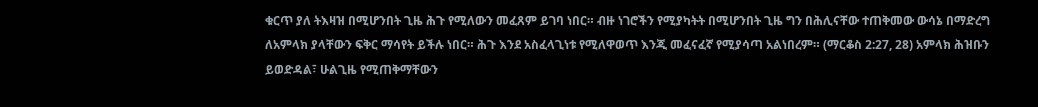ቁርጥ ያለ ትእዛዝ በሚሆንበት ጊዜ ሕጉ የሚለውን መፈጸም ይገባ ነበር። ብዙ ነገሮችን የሚያካትት በሚሆንበት ጊዜ ግን በሕሊናቸው ተጠቅመው ውሳኔ በማድረግ ለአምላክ ያላቸውን ፍቅር ማሳየት ይችሉ ነበር። ሕጉ እንደ አስፈላጊነቱ የሚለዋወጥ እንጂ መፈናፈኛ የሚያሳጣ አልነበረም። (ማርቆስ 2:27, 28) አምላክ ሕዝቡን ይወድዳል፣ ሁልጊዜ የሚጠቅማቸውን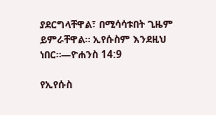ያደርግላቸዋል፣ በሚሳሳቱበት ጊዜም ይምራቸዋል። ኢየሱስም እንደዚህ ነበር።—ዮሐንስ 14:9

የኢየሱስ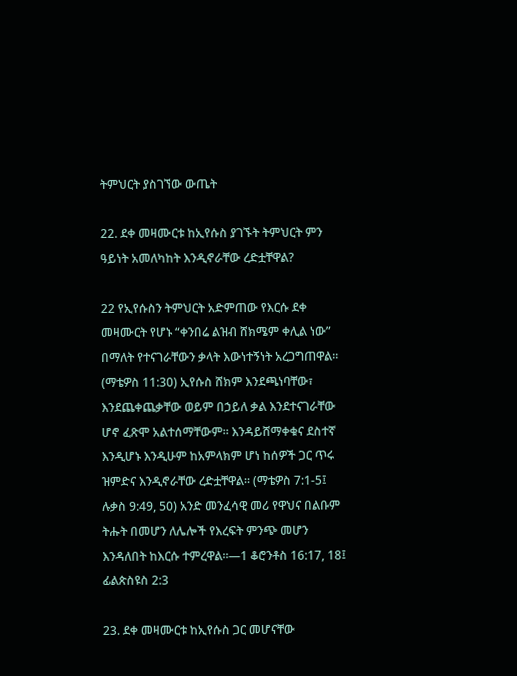ትምህርት ያስገኘው ውጤት

22. ደቀ መዛሙርቱ ከኢየሱስ ያገኙት ትምህርት ምን ዓይነት አመለካከት እንዲኖራቸው ረድቷቸዋል?

22 የኢየሱስን ትምህርት አድምጠው የእርሱ ደቀ መዛሙርት የሆኑ “ቀንበሬ ልዝብ ሸክሜም ቀሊል ነው” በማለት የተናገራቸውን ቃላት እውነተኝነት አረጋግጠዋል። (ማቴዎስ 11:30) ኢየሱስ ሸክም እንደጫነባቸው፣ እንደጨቀጨቃቸው ወይም በኃይለ ቃል እንደተናገራቸው ሆኖ ፈጽሞ አልተሰማቸውም። እንዳይሸማቀቁና ደስተኛ እንዲሆኑ እንዲሁም ከአምላክም ሆነ ከሰዎች ጋር ጥሩ ዝምድና እንዲኖራቸው ረድቷቸዋል። (ማቴዎስ 7:1-5፤ ሉቃስ 9:49, 50) አንድ መንፈሳዊ መሪ የዋህና በልቡም ትሑት በመሆን ለሌሎች የእረፍት ምንጭ መሆን እንዳለበት ከእርሱ ተምረዋል።—1 ቆሮንቶስ 16:17, 18፤ ፊልጵስዩስ 2:3

23. ደቀ መዛሙርቱ ከኢየሱስ ጋር መሆናቸው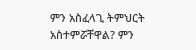ምን አስፈላጊ ትምህርት አስተምሯቸዋል? ምን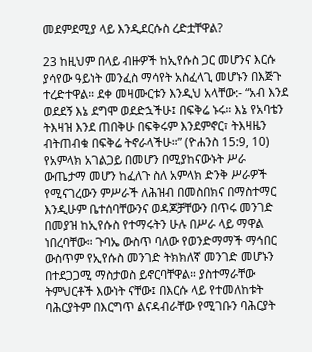መደምደሚያ ላይ እንዲደርሱስ ረድቷቸዋል?

23 ከዚህም በላይ ብዙዎች ከኢየሱስ ጋር መሆንና እርሱ ያሳየው ዓይነት መንፈስ ማሳየት አስፈላጊ መሆኑን በእጅጉ ተረድተዋል። ደቀ መዛሙርቱን እንዲህ አላቸው:- “አብ እንደ ወደደኝ እኔ ደግሞ ወደድኋችሁ፤ በፍቅሬ ኑሩ። እኔ የአባቴን ትእዛዝ እንደ ጠበቅሁ በፍቅሩም እንደምኖር፣ ትእዛዜን ብትጠብቁ በፍቅሬ ትኖራላችሁ።” (ዮሐንስ 15:9, 10) የአምላክ አገልጋይ በመሆን በሚያከናውኑት ሥራ ውጤታማ መሆን ከፈለጉ ስለ አምላክ ድንቅ ሥራዎች የሚናገረውን ምሥራች ለሕዝብ በመስበክና በማስተማር እንዲሁም ቤተሰባቸውንና ወዳጆቻቸውን በጥሩ መንገድ በመያዝ ከኢየሱስ የተማሩትን ሁሉ በሥራ ላይ ማዋል ነበረባቸው። ጉባኤ ውስጥ ባለው የወንድማማች ማኅበር ውስጥም የኢየሱስ መንገድ ትክክለኛ መንገድ መሆኑን በተደጋጋሚ ማስታወስ ይኖርባቸዋል። ያስተማራቸው ትምህርቶች እውነት ናቸው፤ በእርሱ ላይ የተመለከቱት ባሕርያትም በእርግጥ ልናዳብራቸው የሚገቡን ባሕርያት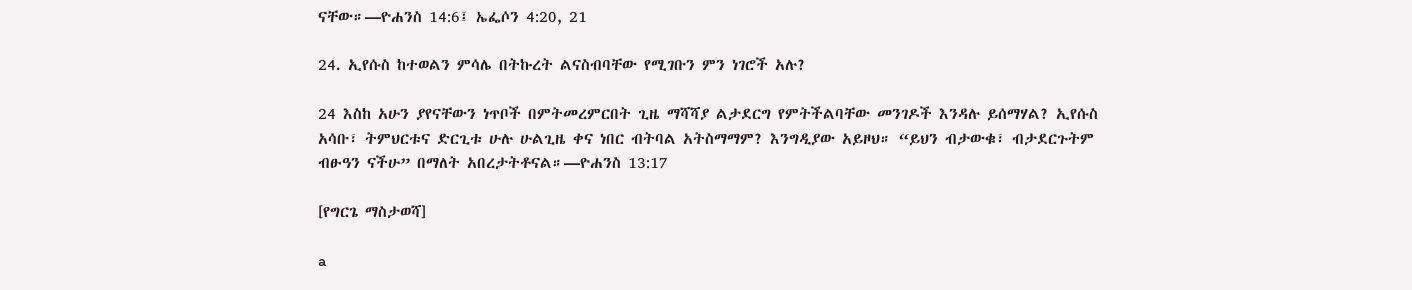ናቸው።—ዮሐንስ 14:6፤ ኤፌሶን 4:20, 21

24. ኢየሱስ ከተወልን ምሳሌ በትኩረት ልናስብባቸው የሚገቡን ምን ነገሮች አሉ?

24 እስከ አሁን ያየናቸውን ነጥቦች በምትመረምርበት ጊዜ ማሻሻያ ልታደርግ የምትችልባቸው መንገዶች እንዳሉ ይሰማሃል? ኢየሱስ አሳቡ፣ ትምህርቱና ድርጊቱ ሁሉ ሁልጊዜ ቀና ነበር ብትባል አትስማማም? እንግዲያው አይዞህ። “ይህን ብታውቁ፣ ብታደርጉትም ብፁዓን ናችሁ” በማለት አበረታትቶናል።—ዮሐንስ 13:17

[የግርጌ ማስታወሻ]

a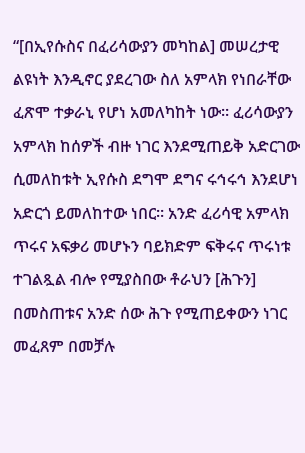“[በኢየሱስና በፈሪሳውያን መካከል] መሠረታዊ ልዩነት እንዲኖር ያደረገው ስለ አምላክ የነበራቸው ፈጽሞ ተቃራኒ የሆነ አመለካከት ነው። ፈሪሳውያን አምላክ ከሰዎች ብዙ ነገር እንደሚጠይቅ አድርገው ሲመለከቱት ኢየሱስ ደግሞ ደግና ሩኅሩኅ እንደሆነ አድርጎ ይመለከተው ነበር። አንድ ፈሪሳዊ አምላክ ጥሩና አፍቃሪ መሆኑን ባይክድም ፍቅሩና ጥሩነቱ ተገልጿል ብሎ የሚያስበው ቶራህን [ሕጉን] በመስጠቱና አንድ ሰው ሕጉ የሚጠይቀውን ነገር መፈጸም በመቻሉ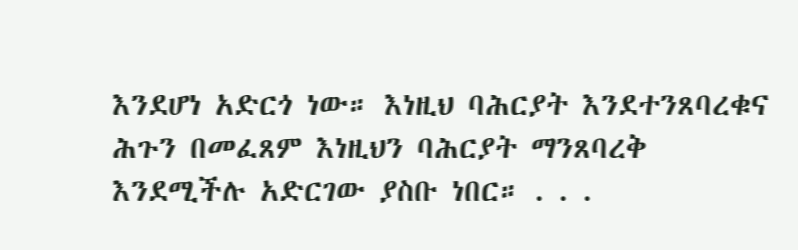እንደሆነ አድርጎ ነው። እነዚህ ባሕርያት እንደተንጸባረቁና ሕጉን በመፈጸም እነዚህን ባሕርያት ማንጸባረቅ እንደሚችሉ አድርገው ያስቡ ነበር። . . .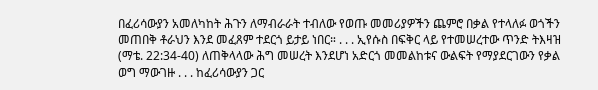በፈሪሳውያን አመለካከት ሕጉን ለማብራራት ተብለው የወጡ መመሪያዎችን ጨምሮ በቃል የተላለፉ ወጎችን መጠበቅ ቶራህን እንደ መፈጸም ተደርጎ ይታይ ነበር። . . . ኢየሱስ በፍቅር ላይ የተመሠረተው ጥንድ ትእዛዝ (ማቴ. 22:34-40) ለጠቅላላው ሕግ መሠረት እንደሆነ አድርጎ መመልከቱና ውልፍት የማያደርገውን የቃል ወግ ማውገዙ . . . ከፈሪሳውያን ጋር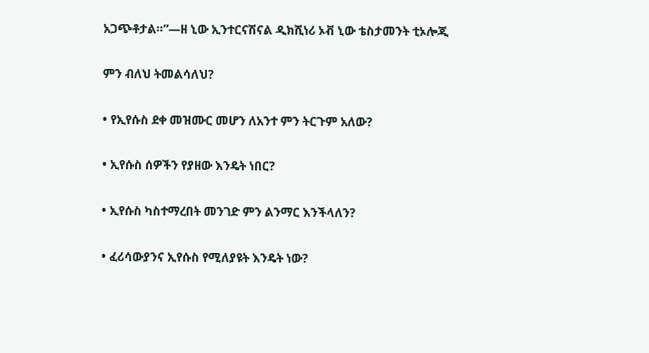አጋጭቶታል።”—ዘ ኒው ኢንተርናሽናል ዲክሺነሪ ኦቭ ኒው ቴስታመንት ቲኦሎጂ

ምን ብለህ ትመልሳለህ?

• የኢየሱስ ደቀ መዝሙር መሆን ለአንተ ምን ትርጉም አለው?

• ኢየሱስ ሰዎችን የያዘው እንዴት ነበር?

• ኢየሱስ ካስተማረበት መንገድ ምን ልንማር እንችላለን?

• ፈሪሳውያንና ኢየሱስ የሚለያዩት እንዴት ነው?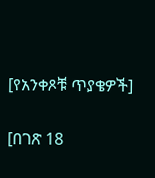[የአንቀጾቹ ጥያቄዎች]

[በገጽ 18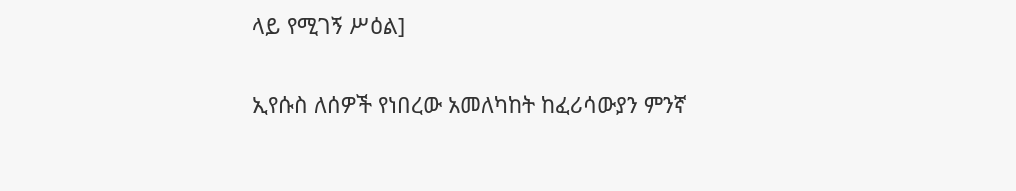ላይ የሚገኝ ሥዕል]

ኢየሱስ ለሰዎች የነበረው አመለካከት ከፈሪሳውያን ምንኛ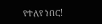የተለየ ነበር!